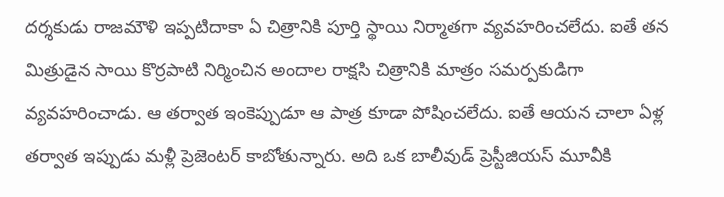దర్శకుడు రాజమౌళి ఇప్పటిదాకా ఏ చిత్రానికి పూర్తి స్థాయి నిర్మాతగా వ్యవహరించలేదు. ఐతే తన మిత్రుడైన సాయి కొర్రపాటి నిర్మించిన అందాల రాక్షసి చిత్రానికి మాత్రం సమర్పకుడిగా వ్యవహరించాడు. ఆ తర్వాత ఇంకెప్పుడూ ఆ పాత్ర కూడా పోషించలేదు. ఐతే ఆయన చాలా ఏళ్ల తర్వాత ఇప్పుడు మళ్లీ ప్రెజెంటర్ కాబోతున్నారు. అది ఒక బాలీవుడ్ ప్రెస్టీజియస్ మూవీకి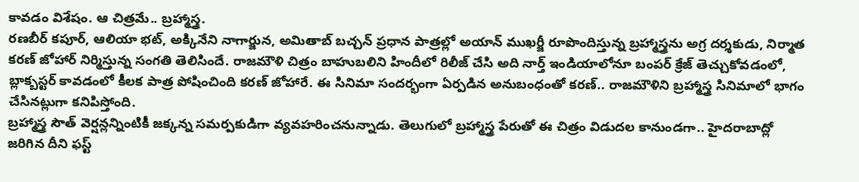కావడం విశేషం. ఆ చిత్రమే.. బ్రహ్మాస్త్ర.
రణబీర్ కపూర్, ఆలియా భట్, అక్కినేని నాగార్జున, అమితాబ్ బచ్చన్ ప్రధాన పాత్రల్లో అయాన్ ముఖర్జీ రూపొందిస్తున్న బ్రహ్మాస్త్రను అగ్ర దర్శకుడు, నిర్మాత కరణ్ జోహార్ నిర్మిస్తున్న సంగతి తెలిసిందే. రాజమౌళి చిత్రం బాహుబలిని హిందీలో రిలీజ్ చేసి అది నార్త్ ఇండియాలోనూ బంపర్ క్రేజ్ తెచ్చుకోవడంలో, బ్లాక్బస్టర్ కావడంలో కీలక పాత్ర పోషించింది కరణ్ జోహారే. ఈ సినిమా సందర్భంగా ఏర్పడిన అనుబంధంతో కరణ్.. రాజమౌళిని బ్రహ్మాస్త్ర సినిమాలో భాగం చేసినట్లుగా కనిపిస్తోంది.
బ్రహ్మాస్త్ర సౌత్ వెర్షన్లన్నింటికీ జక్కన్న సమర్పకుడిగా వ్యవహరించనున్నాడు. తెలుగులో బ్రహ్మాస్త్ర పేరుతో ఈ చిత్రం విడుదల కానుండగా.. హైదరాబాద్లో జరిగిన దీని ఫస్ట్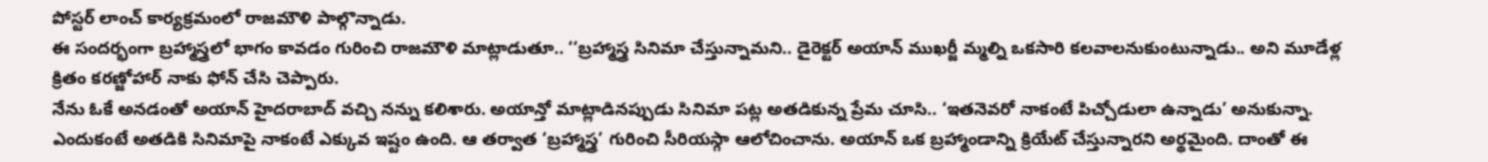పోస్టర్ లాంచ్ కార్యక్రమంలో రాజమౌళి పాల్గొన్నాడు.
ఈ సందర్భంగా బ్రహ్మాస్త్రలో భాగం కావడం గురించి రాజమౌళి మాట్లాడుతూ.. ‘‘బ్రహ్మాస్త్ర సినిమా చేస్తున్నామని.. డైరెక్టర్ అయాన్ ముఖర్జీ మ్మల్ని ఒకసారి కలవాలనుకుంటున్నాడు.. అని మూడేళ్ల క్రితం కరణ్జోహార్ నాకు ఫోన్ చేసి చెప్పారు.
నేను ఓకే అనడంతో అయాన్ హైదరాబాద్ వచ్చి నన్ను కలిశారు. అయాన్తో మాట్లాడినప్పుడు సినిమా పట్ల అతడికున్న ప్రేమ చూసి.. ‘ఇతనెవరో నాకంటే పిచ్చోడులా ఉన్నాడు’ అనుకున్నా. ఎందుకంటే అతడికి సినిమాపై నాకంటే ఎక్కువ ఇష్టం ఉంది. ఆ తర్వాత ‘బ్రహ్మాస్త్ర’ గురించి సీరియస్గా ఆలోచించాను. అయాన్ ఒక బ్రహ్మాండాన్ని క్రియేట్ చేస్తున్నారని అర్థమైంది. దాంతో ఈ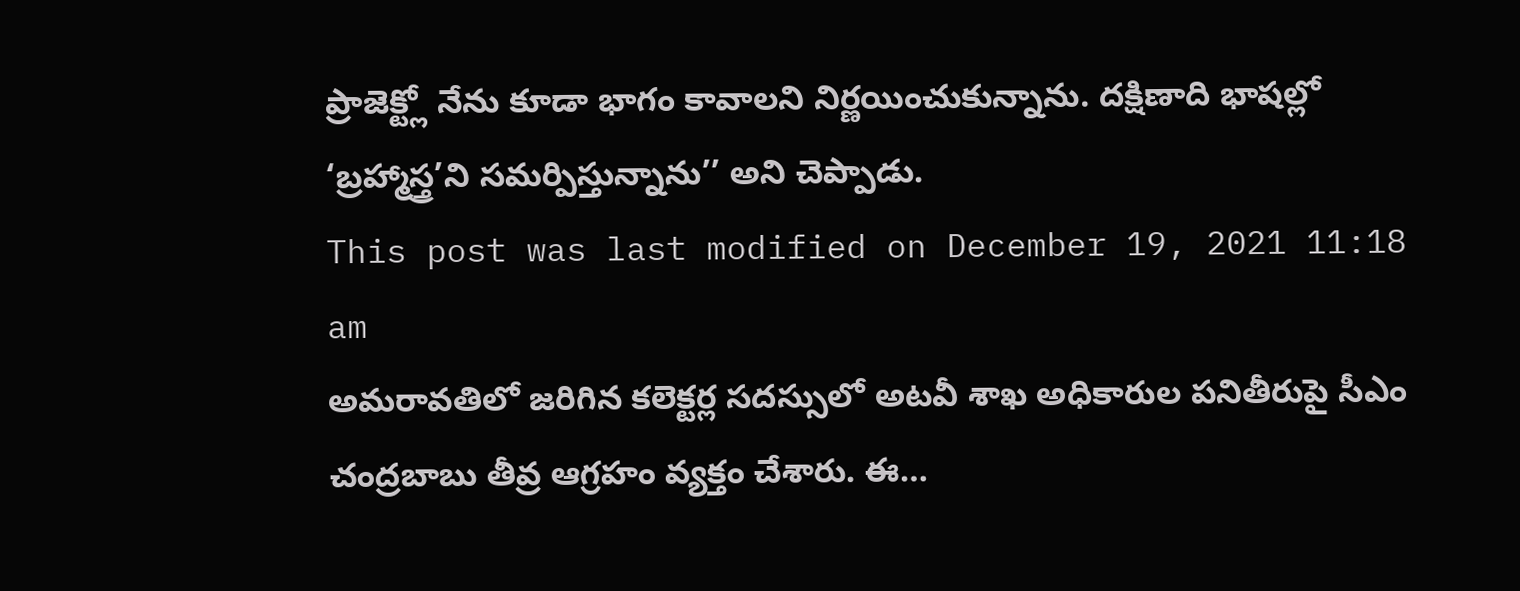ప్రాజెక్ట్లో నేను కూడా భాగం కావాలని నిర్ణయించుకున్నాను. దక్షిణాది భాషల్లో ‘బ్రహ్మాస్త్ర’ని సమర్పిస్తున్నాను’’ అని చెప్పాడు.
This post was last modified on December 19, 2021 11:18 am
అమరావతిలో జరిగిన కలెక్టర్ల సదస్సులో అటవీ శాఖ అధికారుల పనితీరుపై సీఎం చంద్రబాబు తీవ్ర ఆగ్రహం వ్యక్తం చేశారు. ఈ…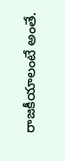రాజకీయాలంటే అంతే.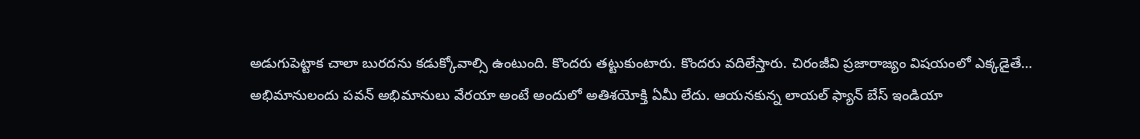అడుగుపెట్టాక చాలా బురదను కడుక్కోవాల్సి ఉంటుంది. కొందరు తట్టుకుంటారు. కొందరు వదిలేస్తారు. చిరంజీవి ప్రజారాజ్యం విషయంలో ఎక్కడైతే…
అభిమానులందు పవన్ అభిమానులు వేరయా అంటే అందులో అతిశయోక్తి ఏమీ లేదు. ఆయనకున్న లాయల్ ఫ్యాన్ బేస్ ఇండియా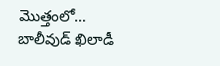మొత్తంలో…
బాలీవుడ్ ఖిలాడీ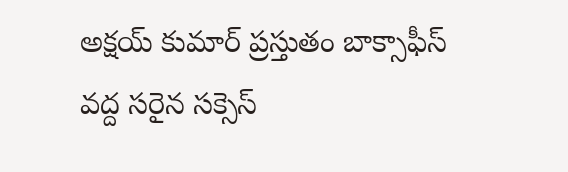అక్షయ్ కుమార్ ప్రస్తుతం బాక్సాఫీస్ వద్ద సరైన సక్సెస్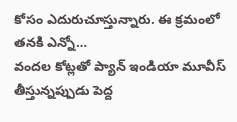కోసం ఎదురుచూస్తున్నారు. ఈ క్రమంలో తనకి ఎన్నో…
వందల కోట్లతో ప్యాన్ ఇండియా మూవీస్ తీస్తున్నప్పుడు పెద్ద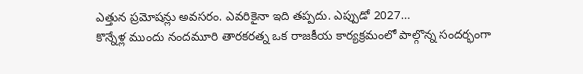ఎత్తున ప్రమోషన్లు అవసరం. ఎవరికైనా ఇది తప్పదు. ఎప్పుడో 2027…
కొన్నేళ్ల ముందు నందమూరి తారకరత్న ఒక రాజకీయ కార్యక్రమంలో పాల్గొన్న సందర్భంగా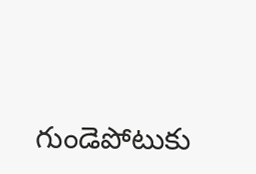గుండెపోటుకు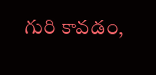గురి కావడం,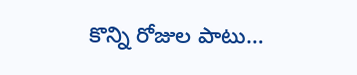కొన్ని రోజుల పాటు…